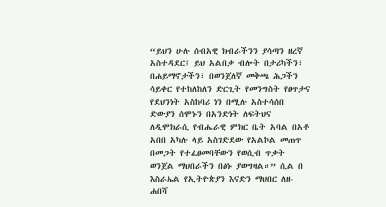“ይህን ሁሉ ሰብአዊ ክብራችንን ያሳጣን ዘረኛ አስተዳደር፤ ይህ አልበቃ ብሎት በታሪካችን፣ በሐይማኖታችን፣ በወንጀለኛ መቅጫ ሕጋችን ሳይቀር የተከለከለን ድርጊት የመንግስት የፀጥታና የደህንነት አስከባሪ ነን በሚሉ አስተሳሰበ ድውያን ሰሞኑን በአንድነት ለፍትህና ለዲሞክራሲ የብሔራዊ ምክር ቤት አባል በአቶ አበበ አካሉ ላይ አስገድደው የአልኮል መጠጥ በመጋት የተፈፀመባቸውን የወሲብ ጥቃት ወንጀል ማህበራችን በፅኑ ያወግዛል።” ሲል በ እስራኤል የኢትዮጵያን እናድን ማህበር ለዘ-ሐበሻ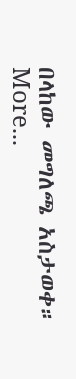በላከው መግለጫ አስታወቀ። More...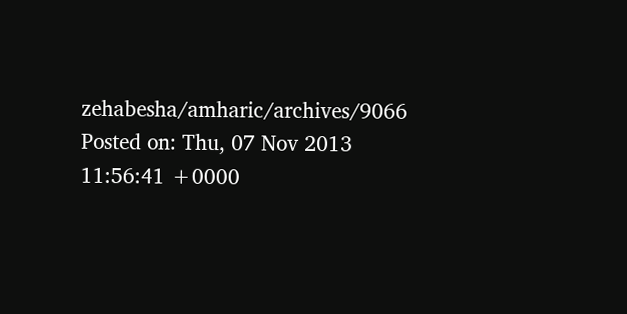zehabesha/amharic/archives/9066
Posted on: Thu, 07 Nov 2013 11:56:41 +0000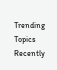Trending Topics
Recently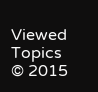Viewed Topics
© 2015